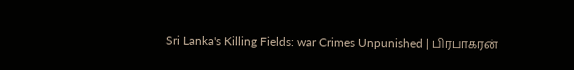Sri Lanka's Killing Fields: war Crimes Unpunished | பிரபாகரன்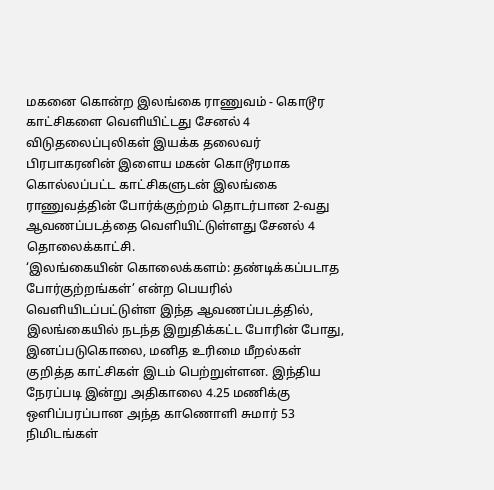மகனை கொன்ற இலங்கை ராணுவம் - கொடூர காட்சிகளை வெளியிட்டது சேனல் 4
விடுதலைப்புலிகள் இயக்க தலைவர் பிரபாகரனின் இளைய மகன் கொடூரமாக கொல்லப்பட்ட காட்சிகளுடன் இலங்கை ராணுவத்தின் போர்க்குற்றம் தொடர்பான 2-வது ஆவணப்படத்தை வெளியிட்டுள்ளது சேனல் 4 தொலைக்காட்சி.
‘இலங்கையின் கொலைக்களம்: தண்டிக்கப்படாத போர்குற்றங்கள்’ என்ற பெயரில் வெளியிடப்பட்டுள்ள இந்த ஆவணப்படத்தில், இலங்கையில் நடந்த இறுதிக்கட்ட போரின் போது, இனப்படுகொலை, மனித உரிமை மீறல்கள் குறித்த காட்சிகள் இடம் பெற்றுள்ளன. இந்திய நேரப்படி இன்று அதிகாலை 4.25 மணிக்கு ஒளிப்பரப்பான அந்த காணொளி சுமார் 53 நிமிடங்கள்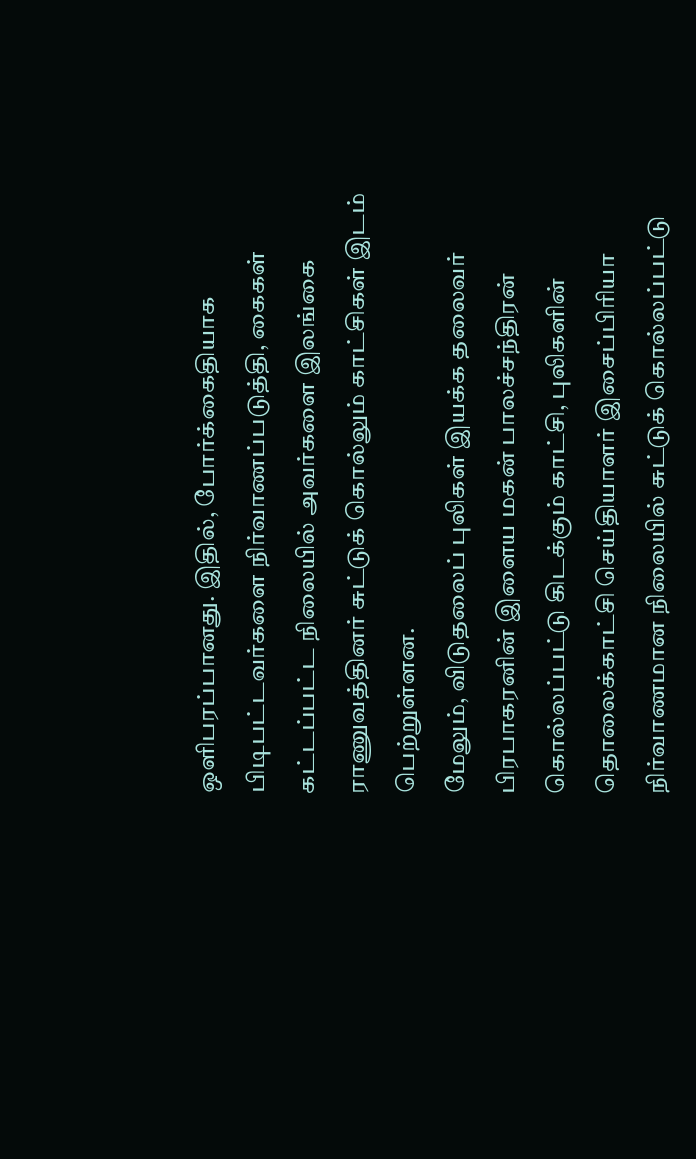ஒளிபரப்பானது. இதில், போர்க்கைதியாக பிடிபட்டவர்களை நிர்வாணப்படுத்தி, கைகள் கட்டப்பட்ட நிலையில் அவர்களை இலங்கை ராணுவத்தினர் சுட்டுக் கொல்லும் காட்சிகள் இடம் பெற்றுள்ளன.
மேலும், விடுதலைப் புலிகள் இயக்க தலைவர் பிரபாகரனின் இளைய மகன் பாலச்சந்திரன் கொல்லப்பட்டு கிடக்கும் காட்சி, புலிகளின் தொலைக்காட்சி செய்தியாளர் இசைப்பிரியா நிர்வாணமான நிலையில் சுட்டுக் கொல்லப்பட்டு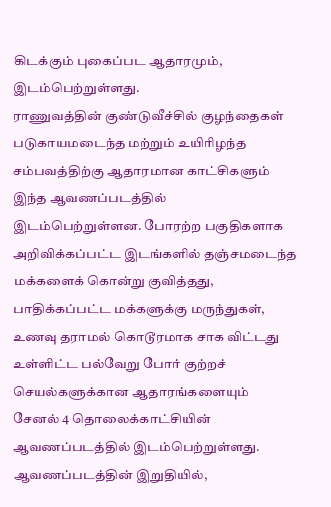கிடக்கும் புகைப்பட ஆதாரமும், இடம்பெற்றுள்ளது.
ராணுவத்தின் குண்டுவீச்சில் குழந்தைகள் படுகாயமடைந்த மற்றும் உயிரிழந்த சம்பவத்திற்கு ஆதாரமான காட்சிகளும் இந்த ஆவணப்படத்தில் இடம்பெற்றுள்ளன. போரற்ற பகுதிகளாக அறிவிக்கப்பட்ட இடங்களில் தஞ்சமடைந்த மக்களைக் கொன்று குவித்தது, பாதிக்கப்பட்ட மக்களுக்கு மருந்துகள், உணவு தராமல் கொடூரமாக சாக விட்டது உள்ளிட்ட பல்வேறு போர் குற்றச் செயல்களுக்கான ஆதாரங்களையும் சேனல் 4 தொலைக்காட்சியின் ஆவணப்படத்தில் இடம்பெற்றுள்ளது.
ஆவணப்படத்தின் இறுதியில்,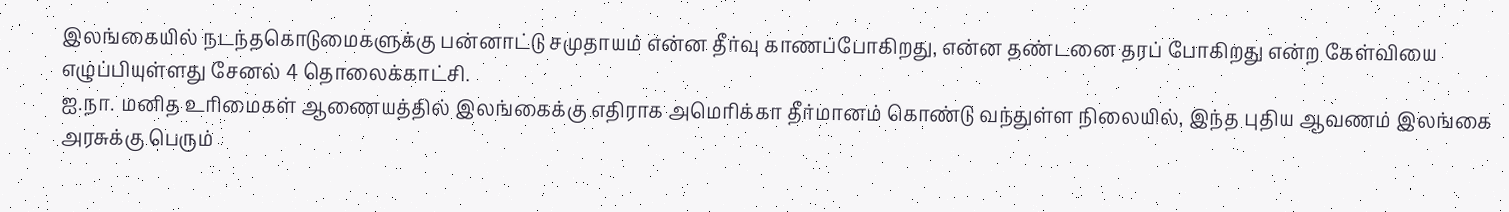இலங்கையில் நடந்தகொடுமைகளுக்கு பன்னாட்டு சமுதாயம் என்ன தீர்வு காணப்போகிறது, என்ன தண்டனை தரப் போகிறது என்ற கேள்வியை எழுப்பியுள்ளது சேனல் 4 தொலைக்காட்சி.
ஐ.நா. மனித உரிமைகள் ஆணையத்தில் இலங்கைக்கு எதிராக அமெரிக்கா தீர்மானம் கொண்டு வந்துள்ள நிலையில், இந்த புதிய ஆவணம் இலங்கை அரசுக்கு பெரும்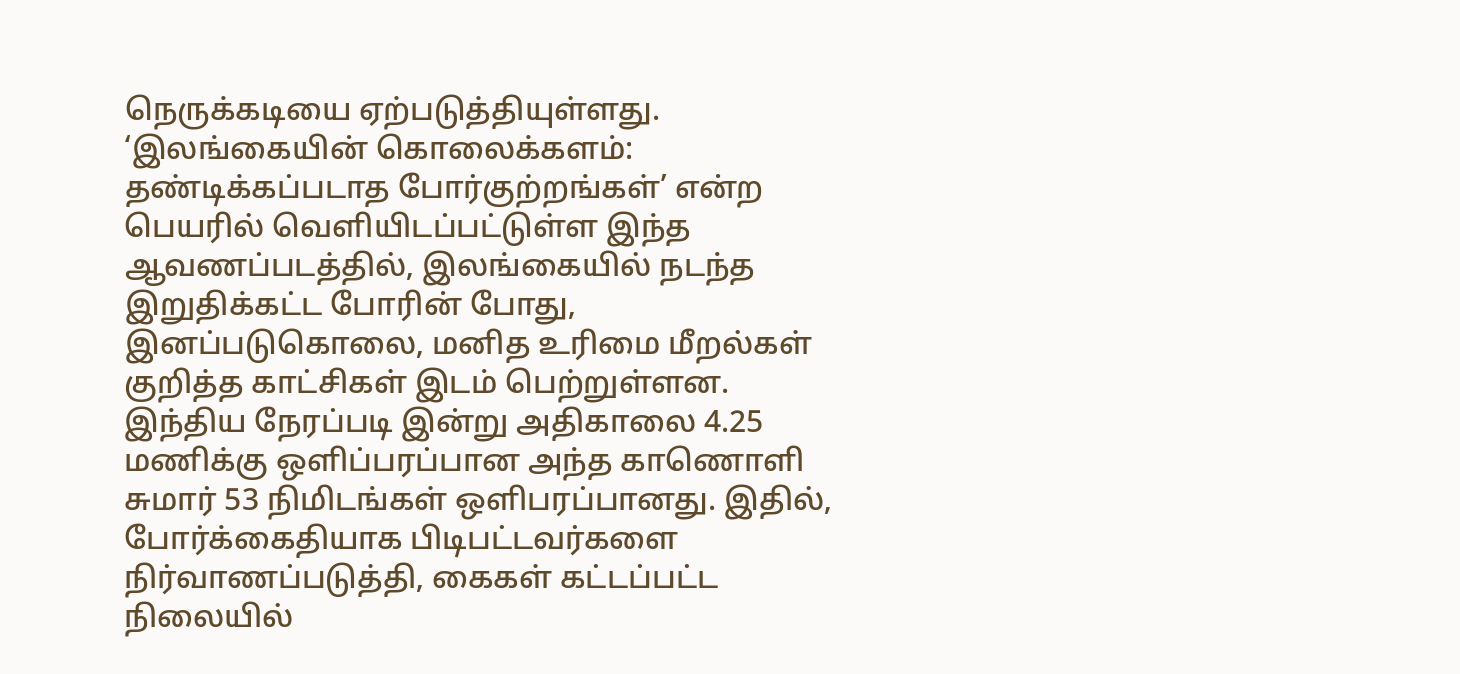நெருக்கடியை ஏற்படுத்தியுள்ளது.
‘இலங்கையின் கொலைக்களம்: தண்டிக்கப்படாத போர்குற்றங்கள்’ என்ற பெயரில் வெளியிடப்பட்டுள்ள இந்த ஆவணப்படத்தில், இலங்கையில் நடந்த இறுதிக்கட்ட போரின் போது, இனப்படுகொலை, மனித உரிமை மீறல்கள் குறித்த காட்சிகள் இடம் பெற்றுள்ளன. இந்திய நேரப்படி இன்று அதிகாலை 4.25 மணிக்கு ஒளிப்பரப்பான அந்த காணொளி சுமார் 53 நிமிடங்கள் ஒளிபரப்பானது. இதில், போர்க்கைதியாக பிடிபட்டவர்களை நிர்வாணப்படுத்தி, கைகள் கட்டப்பட்ட நிலையில்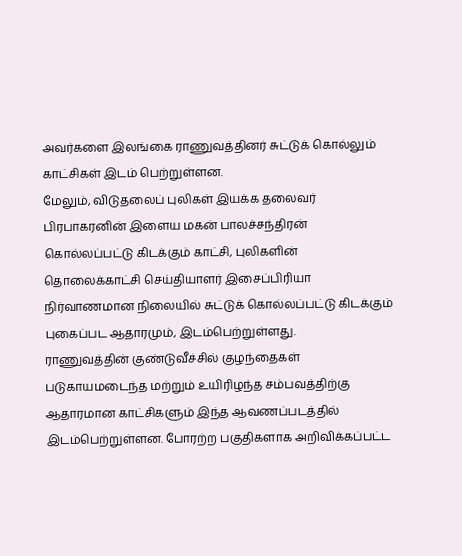அவர்களை இலங்கை ராணுவத்தினர் சுட்டுக் கொல்லும் காட்சிகள் இடம் பெற்றுள்ளன.
மேலும், விடுதலைப் புலிகள் இயக்க தலைவர் பிரபாகரனின் இளைய மகன் பாலச்சந்திரன் கொல்லப்பட்டு கிடக்கும் காட்சி, புலிகளின் தொலைக்காட்சி செய்தியாளர் இசைப்பிரியா நிர்வாணமான நிலையில் சுட்டுக் கொல்லப்பட்டு கிடக்கும் புகைப்பட ஆதாரமும், இடம்பெற்றுள்ளது.
ராணுவத்தின் குண்டுவீச்சில் குழந்தைகள் படுகாயமடைந்த மற்றும் உயிரிழந்த சம்பவத்திற்கு ஆதாரமான காட்சிகளும் இந்த ஆவணப்படத்தில் இடம்பெற்றுள்ளன. போரற்ற பகுதிகளாக அறிவிக்கப்பட்ட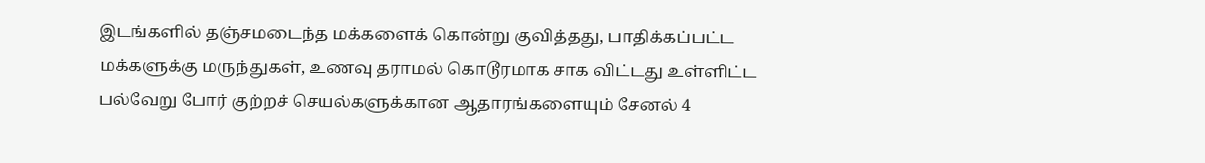இடங்களில் தஞ்சமடைந்த மக்களைக் கொன்று குவித்தது, பாதிக்கப்பட்ட மக்களுக்கு மருந்துகள், உணவு தராமல் கொடூரமாக சாக விட்டது உள்ளிட்ட பல்வேறு போர் குற்றச் செயல்களுக்கான ஆதாரங்களையும் சேனல் 4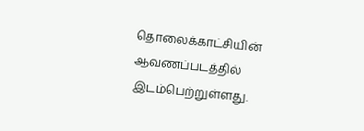தொலைக்காட்சியின் ஆவணப்படத்தில் இடம்பெற்றுள்ளது.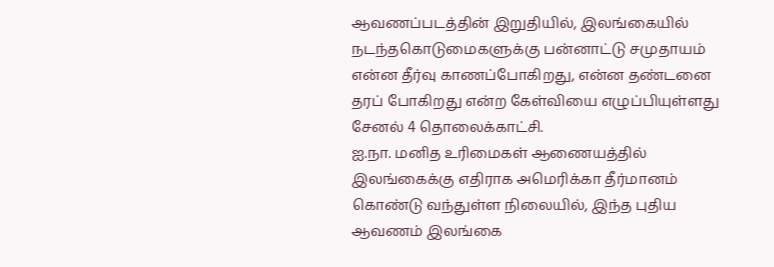ஆவணப்படத்தின் இறுதியில், இலங்கையில் நடந்தகொடுமைகளுக்கு பன்னாட்டு சமுதாயம் என்ன தீர்வு காணப்போகிறது, என்ன தண்டனை தரப் போகிறது என்ற கேள்வியை எழுப்பியுள்ளது சேனல் 4 தொலைக்காட்சி.
ஐ.நா. மனித உரிமைகள் ஆணையத்தில் இலங்கைக்கு எதிராக அமெரிக்கா தீர்மானம் கொண்டு வந்துள்ள நிலையில், இந்த புதிய ஆவணம் இலங்கை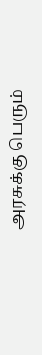அரசுக்கு பெரும்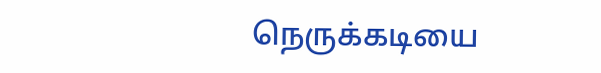நெருக்கடியை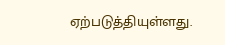ஏற்படுத்தியுள்ளது.